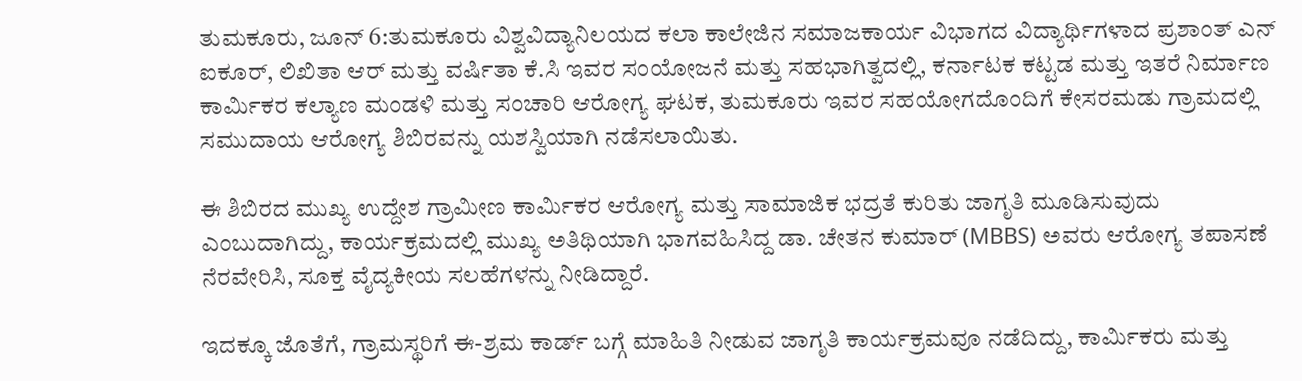ತುಮಕೂರು, ಜೂನ್ 6:ತುಮಕೂರು ವಿಶ್ವವಿದ್ಯಾನಿಲಯದ ಕಲಾ ಕಾಲೇಜಿನ ಸಮಾಜಕಾರ್ಯ ವಿಭಾಗದ ವಿದ್ಯಾರ್ಥಿಗಳಾದ ಪ್ರಶಾಂತ್ ಎನ್ ಐಕೂರ್, ಲಿಖಿತಾ ಆರ್ ಮತ್ತು ವರ್ಷಿತಾ ಕೆ.ಸಿ ಇವರ ಸಂಯೋಜನೆ ಮತ್ತು ಸಹಭಾಗಿತ್ವದಲ್ಲಿ, ಕರ್ನಾಟಕ ಕಟ್ಟಡ ಮತ್ತು ಇತರೆ ನಿರ್ಮಾಣ ಕಾರ್ಮಿಕರ ಕಲ್ಯಾಣ ಮಂಡಳಿ ಮತ್ತು ಸಂಚಾರಿ ಆರೋಗ್ಯ ಘಟಕ, ತುಮಕೂರು ಇವರ ಸಹಯೋಗದೊಂದಿಗೆ ಕೇಸರಮಡು ಗ್ರಾಮದಲ್ಲಿ ಸಮುದಾಯ ಆರೋಗ್ಯ ಶಿಬಿರವನ್ನು ಯಶಸ್ವಿಯಾಗಿ ನಡೆಸಲಾಯಿತು.

ಈ ಶಿಬಿರದ ಮುಖ್ಯ ಉದ್ದೇಶ ಗ್ರಾಮೀಣ ಕಾರ್ಮಿಕರ ಆರೋಗ್ಯ ಮತ್ತು ಸಾಮಾಜಿಕ ಭದ್ರತೆ ಕುರಿತು ಜಾಗೃತಿ ಮೂಡಿಸುವುದು ಎಂಬುದಾಗಿದ್ದು, ಕಾರ್ಯಕ್ರಮದಲ್ಲಿ ಮುಖ್ಯ ಅತಿಥಿಯಾಗಿ ಭಾಗವಹಿಸಿದ್ದ ಡಾ. ಚೇತನ ಕುಮಾರ್ (MBBS) ಅವರು ಆರೋಗ್ಯ ತಪಾಸಣೆ ನೆರವೇರಿಸಿ, ಸೂಕ್ತ ವೈದ್ಯಕೀಯ ಸಲಹೆಗಳನ್ನು ನೀಡಿದ್ದಾರೆ.

ಇದಕ್ಕೂ ಜೊತೆಗೆ, ಗ್ರಾಮಸ್ಥರಿಗೆ ಈ-ಶ್ರಮ ಕಾರ್ಡ್ ಬಗ್ಗೆ ಮಾಹಿತಿ ನೀಡುವ ಜಾಗೃತಿ ಕಾರ್ಯಕ್ರಮವೂ ನಡೆದಿದ್ದು, ಕಾರ್ಮಿಕರು ಮತ್ತು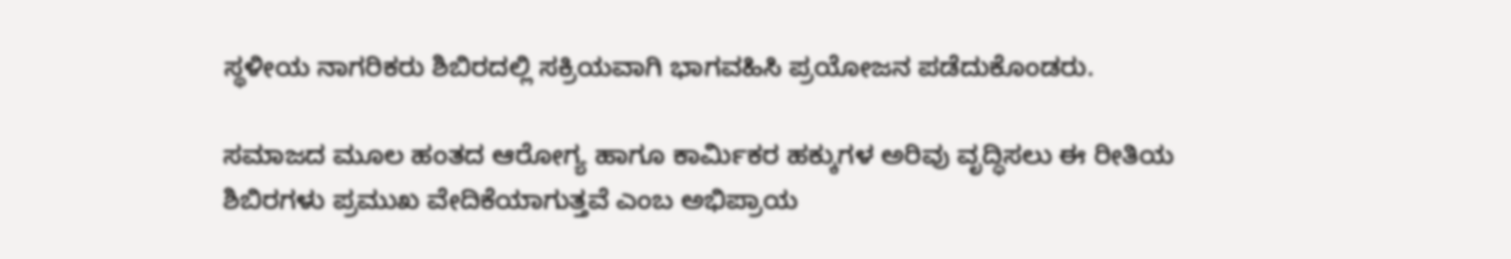ಸ್ಥಳೀಯ ನಾಗರಿಕರು ಶಿಬಿರದಲ್ಲಿ ಸಕ್ರಿಯವಾಗಿ ಭಾಗವಹಿಸಿ ಪ್ರಯೋಜನ ಪಡೆದುಕೊಂಡರು.

ಸಮಾಜದ ಮೂಲ ಹಂತದ ಆರೋಗ್ಯ ಹಾಗೂ ಕಾರ್ಮಿಕರ ಹಕ್ಕುಗಳ ಅರಿವು ವೃದ್ಧಿಸಲು ಈ ರೀತಿಯ ಶಿಬಿರಗಳು ಪ್ರಮುಖ ವೇದಿಕೆಯಾಗುತ್ತವೆ ಎಂಬ ಅಭಿಪ್ರಾಯ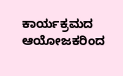ಕಾರ್ಯಕ್ರಮದ ಆಯೋಜಕರಿಂದ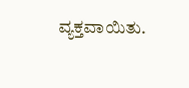ವ್ಯಕ್ತವಾಯಿತು.